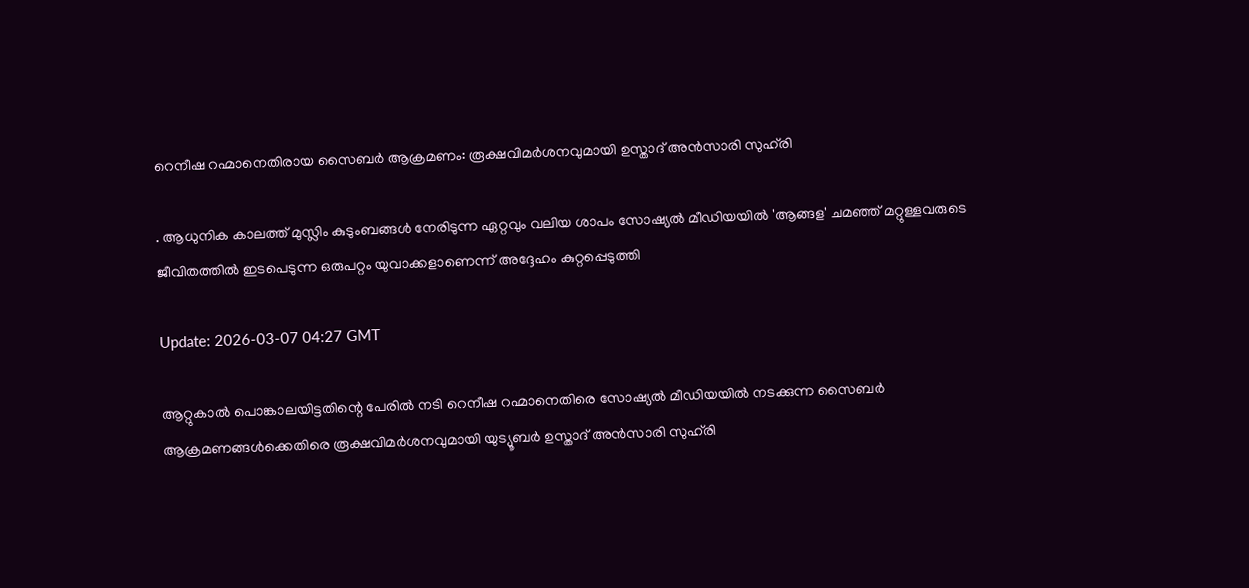റെനീഷ റഹ്മാനെതിരായ സൈബർ ആക്രമണം: രൂക്ഷവിമർശനവുമായി ഉസ്താദ് അൻസാരി സുഹ്‌രി

. ആധുനിക കാലത്ത് മുസ്ലിം കുടുംബങ്ങൾ നേരിടുന്ന ഏറ്റവും വലിയ ശാപം സോഷ്യൽ മീഡിയയിൽ 'ആങ്ങള' ചമഞ്ഞ് മറ്റുള്ളവരുടെ ജീവിതത്തിൽ ഇടപെടുന്ന ഒരുപറ്റം യുവാക്കളാണെന്ന് അദ്ദേഹം കുറ്റപ്പെടുത്തി

Update: 2026-03-07 04:27 GMT

ആറ്റുകാൽ പൊങ്കാലയിട്ടതിന്റെ പേരിൽ നടി റെനീഷ റഹ്മാനെതിരെ സോഷ്യൽ മീഡിയയിൽ നടക്കുന്ന സൈബർ ആക്രമണങ്ങൾക്കെതിരെ രൂക്ഷവിമർശനവുമായി യുട്യൂബർ ഉസ്താദ് അൻസാരി സുഹ്‌രി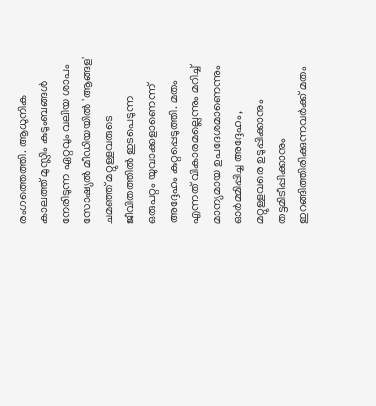രംഗത്തെത്തി. ആധുനിക കാലത്ത് മുസ്ലിം കുടുംബങ്ങൾ നേരിടുന്ന ഏറ്റവും വലിയ ശാപം സോഷ്യൽ മീഡിയയിൽ 'ആങ്ങള' ചമഞ്ഞ് മറ്റുള്ളവരുടെ ജീവിതത്തിൽ ഇടപെടുന്ന ഒരുപറ്റം യുവാക്കളാണെന്ന് അദ്ദേഹം കുറ്റപ്പെടുത്തി. മതം എന്നത് വികാരമല്ലെന്നും മറിച്ച് മാന്യമായ ഉപദേശമാണെന്നും ഓർമ്മിപ്പിച്ച അദ്ദേഹം, മറ്റുള്ളവരെ ഉടുപ്പിക്കാനും തട്ടമിടീപ്പിക്കാനും ഇറങ്ങിത്തിരിക്കുന്നവർക്ക് മതം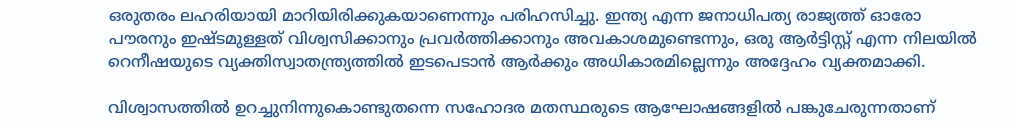ഒരുതരം ലഹരിയായി മാറിയിരിക്കുകയാണെന്നും പരിഹസിച്ചു. ഇന്ത്യ എന്ന ജനാധിപത്യ രാജ്യത്ത് ഓരോ പൗരനും ഇഷ്ടമുള്ളത് വിശ്വസിക്കാനും പ്രവർത്തിക്കാനും അവകാശമുണ്ടെന്നും, ഒരു ആർട്ടിസ്റ്റ് എന്ന നിലയിൽ റെനീഷയുടെ വ്യക്തിസ്വാതന്ത്ര്യത്തിൽ ഇടപെടാൻ ആർക്കും അധികാരമില്ലെന്നും അദ്ദേഹം വ്യക്തമാക്കി.

വിശ്വാസത്തിൽ ഉറച്ചുനിന്നുകൊണ്ടുതന്നെ സഹോദര മതസ്ഥരുടെ ആഘോഷങ്ങളിൽ പങ്കുചേരുന്നതാണ്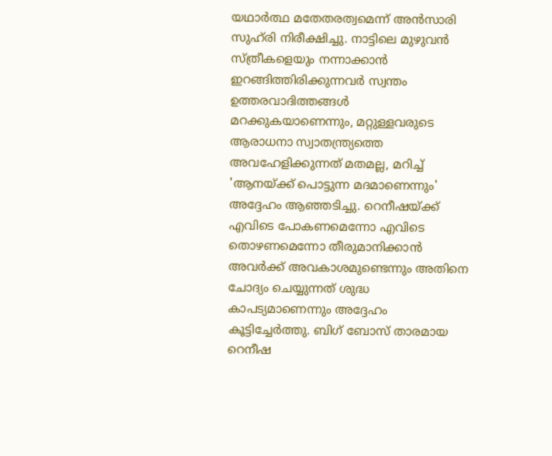യഥാർത്ഥ മതേതരത്വമെന്ന് അൻസാരി സുഹ്‌രി നിരീക്ഷിച്ചു. നാട്ടിലെ മുഴുവൻ സ്ത്രീകളെയും നന്നാക്കാൻ ഇറങ്ങിത്തിരിക്കുന്നവർ സ്വന്തം ഉത്തരവാദിത്തങ്ങൾ മറക്കുകയാണെന്നും, മറ്റുള്ളവരുടെ ആരാധനാ സ്വാതന്ത്ര്യത്തെ അവഹേളിക്കുന്നത് മതമല്ല, മറിച്ച് 'ആനയ്ക്ക് പൊട്ടുന്ന മദമാണെന്നും' അദ്ദേഹം ആഞ്ഞടിച്ചു. റെനീഷയ്ക്ക് എവിടെ പോകണമെന്നോ എവിടെ തൊഴണമെന്നോ തീരുമാനിക്കാൻ അവർക്ക് അവകാശമുണ്ടെന്നും അതിനെ ചോദ്യം ചെയ്യുന്നത് ശുദ്ധ കാപട്യമാണെന്നും അദ്ദേഹം കൂട്ടിച്ചേർത്തു. ബിഗ് ബോസ് താരമായ റെനീഷ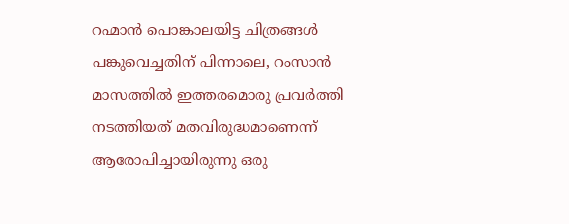റഹ്മാൻ പൊങ്കാലയിട്ട ചിത്രങ്ങൾ പങ്കുവെച്ചതിന് പിന്നാലെ, റംസാൻ മാസത്തിൽ ഇത്തരമൊരു പ്രവർത്തി നടത്തിയത് മതവിരുദ്ധമാണെന്ന് ആരോപിച്ചായിരുന്നു ഒരു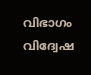വിഭാഗം വിദ്വേഷ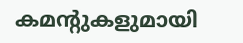കമന്റുകളുമായി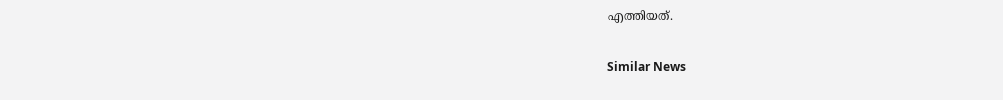എത്തിയത്.

Similar News